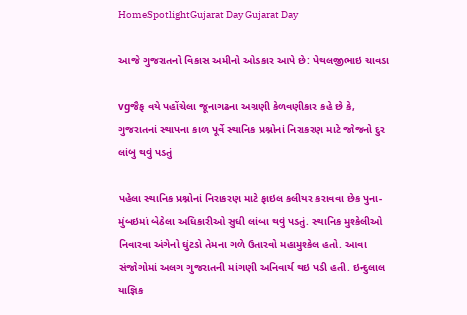HomeSpotlightGujarat Day Gujarat Day

આજે ગુજરાતનો વિકાસ અમીનો ઓડકાર આપે છે: પેથલજીભાઇ ચાવડા

vgજૈફ વયે પહોંચેલા જૂનાગઢના અગ્રણી કેળવણીકાર કહે છે કે, ગુજરાતનાં સ્થાપના કાળ પૂર્વે સ્થાનિક પ્રશ્નોનાં નિરાકરણ માટે જોજનો દુર લાંબુ થવું પડતું

પહેલા સ્થાનિક પ્રશ્નોનાં નિરાકરણ માટે ફાઇલ કલીયર કરાવવા છેક પુના-મુંબઇમાં બેઠેલા અધિકારીઓ સુધી લાંબા થવું પડતું. સ્થાનિક મુશ્કેલીઓ નિવારવા અંગેનો ઘુંટડો તેમના ગળે ઉતારવો મહામુશ્કેલ હતો. આવા સંજોગોમાં અલગ ગુજરાતની માંગણી અનિવાર્ય થઇ પડી હતી. ઇન્દુલાલ યાજ્ઞિક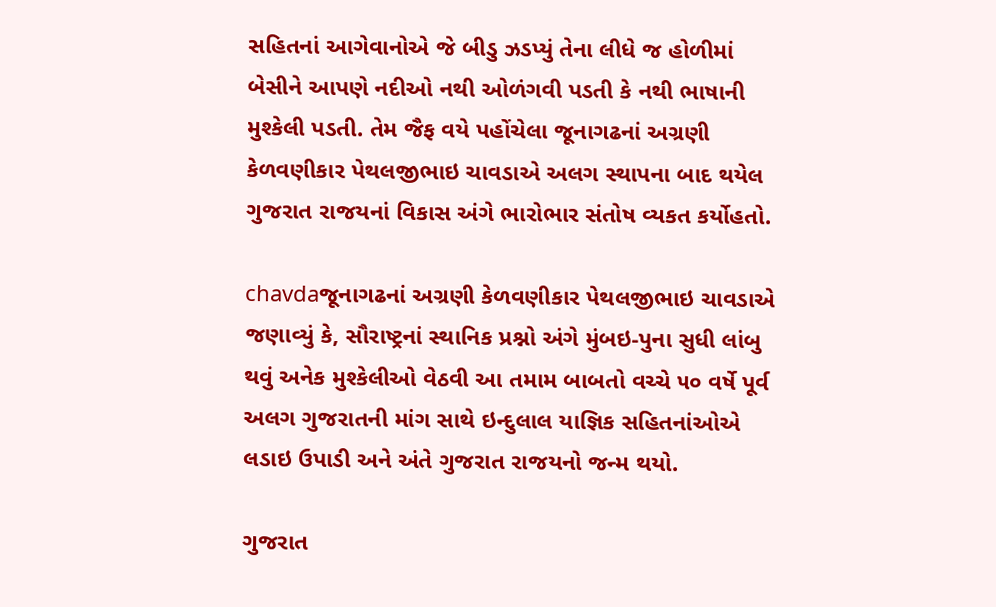સહિતનાં આગેવાનોએ જે બીડુ ઝડપ્યું તેના લીધે જ હોળીમાં બેસીને આપણે નદીઓ નથી ઓળંગવી પડતી કે નથી ભાષાની મુશ્કેલી પડતી. તેમ જૈફ વયે પહોંચેલા જૂનાગઢનાં અગ્રણી કેળવણીકાર પેથલજીભાઇ ચાવડાએ અલગ સ્થાપના બાદ થયેલ ગુજરાત રાજયનાં વિકાસ અંગે ભારોભાર સંતોષ વ્યકત કર્યોહતો.

chavdaજૂનાગઢનાં અગ્રણી કેળવણીકાર પેથલજીભાઇ ચાવડાએ જણાવ્યું કે, સૌરાષ્ટ્રનાં સ્થાનિક પ્રશ્નો અંગે મુંબઇ-પુના સુધી લાંબુ થવું અનેક મુશ્કેલીઓ વેઠવી આ તમામ બાબતો વચ્ચે ૫૦ વર્ષે પૂર્વ અલગ ગુજરાતની માંગ સાથે ઇન્દુલાલ યાજ્ઞિક સહિતનાંઓએ લડાઇ ઉપાડી અને અંતે ગુજરાત રાજયનો જન્મ થયો.

ગુજરાત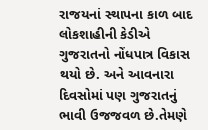રાજયનાં સ્થાપના કાળ બાદ લોકશાહીની કેડીએ ગુજરાતનો નોંધપાત્ર વિકાસ થયો છે. અને આવનારા દિવસોમાં પણ ગુજરાતનું ભાવી ઉજજવળ છે.તેમણે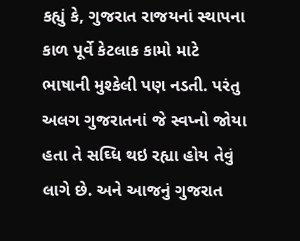કહ્યું કે, ગુજરાત રાજયનાં સ્થાપના કાળ પૂર્વે કેટલાક કામો માટે ભાષાની મુશ્કેલી પણ નડતી. પરંતુ અલગ ગુજરાતનાં જે સ્વપ્નો જોયા હતા તે સઘ્ધિ થઇ રહ્યા હોય તેવું લાગે છે. અને આજનું ગુજરાત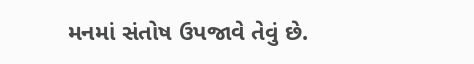મનમાં સંતોષ ઉપજાવે તેવું છે.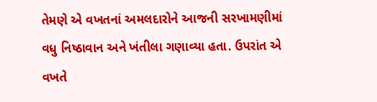તેમણે એ વખતનાં અમલદારોને આજની સરખામણીમાં વધુ નિષ્ઠાવાન અને ખંતીલા ગણાવ્યા હતા. ઉપરાંત એ વખતે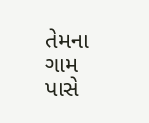તેમના ગામ પાસે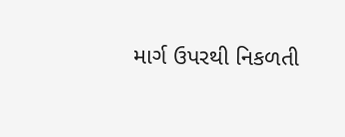માર્ગ ઉપરથી નિકળતી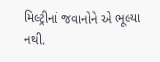મિલ્ટ્રીનાં જવાનોને એ ભૂલ્યા નથી.